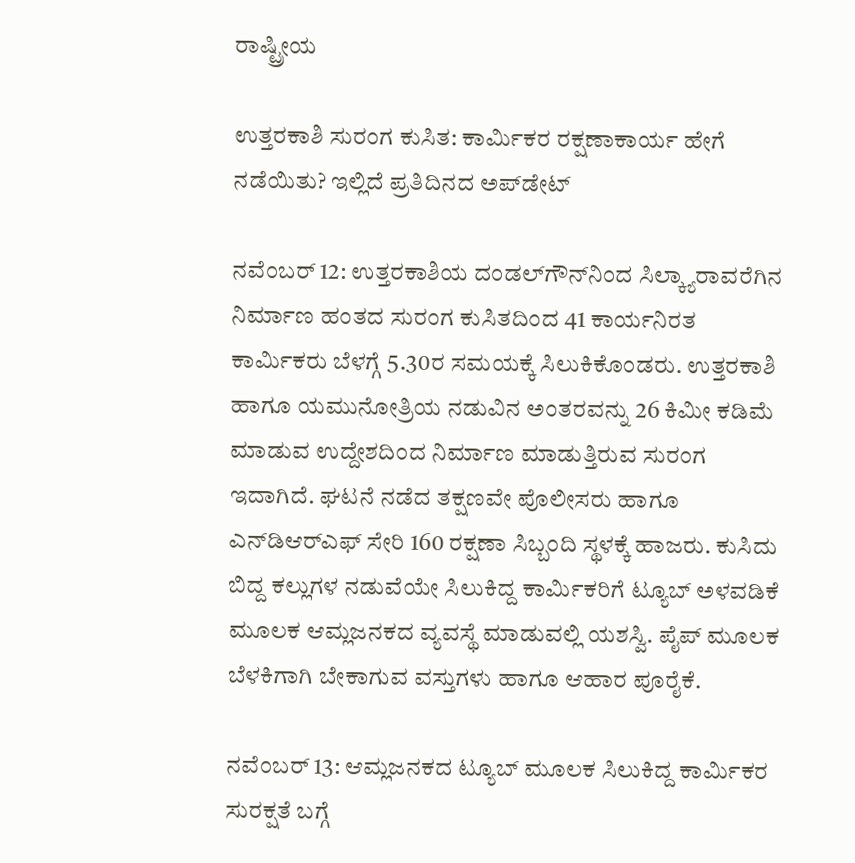ರಾಷ್ಟ್ರೀಯ

ಉತ್ತರಕಾಶಿ ಸುರಂಗ ಕುಸಿತ: ಕಾರ್ಮಿಕರ ರಕ್ಷಣಾಕಾರ್ಯ ಹೇಗೆ ನಡೆಯಿತು? ಇಲ್ಲಿದೆ ಪ್ರತಿದಿನದ ಅಪ್‌ಡೇಟ್‌

ನವೆಂಬರ್‌ 12: ಉತ್ತರಕಾಶಿಯ ದಂಡಲ್‌ಗೌನ್‌ನಿಂದ ಸಿಲ್ಕ್ಯಾರಾವರೆಗಿನ ನಿರ್ಮಾಣ ಹಂತದ ಸುರಂಗ ಕುಸಿತದಿಂದ 41 ಕಾರ್ಯನಿರತ ಕಾರ್ಮಿಕರು ಬೆಳಗ್ಗೆ 5.30ರ ಸಮಯಕ್ಕೆ ಸಿಲುಕಿಕೊಂಡರು. ಉತ್ತರಕಾಶಿ ಹಾಗೂ ಯಮುನೋತ್ರಿಯ ನಡುವಿನ ಅಂತರವನ್ನು 26 ಕಿಮೀ ಕಡಿಮೆ ಮಾಡುವ ಉದ್ದೇಶದಿಂದ ನಿರ್ಮಾಣ ಮಾಡುತ್ತಿರುವ ಸುರಂಗ ಇದಾಗಿದೆ. ಘಟನೆ ನಡೆದ ತಕ್ಷಣವೇ ಪೊಲೀಸರು ಹಾಗೂ ಎನ್‌ಡಿಆರ್‌ಎಫ್‌ ಸೇರಿ 160 ರಕ್ಷಣಾ ಸಿಬ್ಬಂದಿ ಸ್ಥಳಕ್ಕೆ ಹಾಜರು. ಕುಸಿದು ಬಿದ್ದ ಕಲ್ಲುಗಳ ನಡುವೆಯೇ ಸಿಲುಕಿದ್ದ ಕಾರ್ಮಿಕರಿಗೆ ಟ್ಯೂಬ್‌ ಅಳವಡಿಕೆ ಮೂಲಕ ಆಮ್ಲಜನಕದ ವ್ಯವಸ್ಥೆ ಮಾಡುವಲ್ಲಿ ಯಶಸ್ವಿ. ಪೈಪ್‌ ಮೂಲಕ ಬೆಳಕಿಗಾಗಿ ಬೇಕಾಗುವ ವಸ್ತುಗಳು ಹಾಗೂ ಆಹಾರ ಪೂರೈಕೆ.

ನವೆಂಬರ್‌ 13: ಆಮ್ಲಜನಕದ ಟ್ಯೂಬ್‌ ಮೂಲಕ ಸಿಲುಕಿದ್ದ ಕಾರ್ಮಿಕರ ಸುರಕ್ಷತೆ ಬಗ್ಗೆ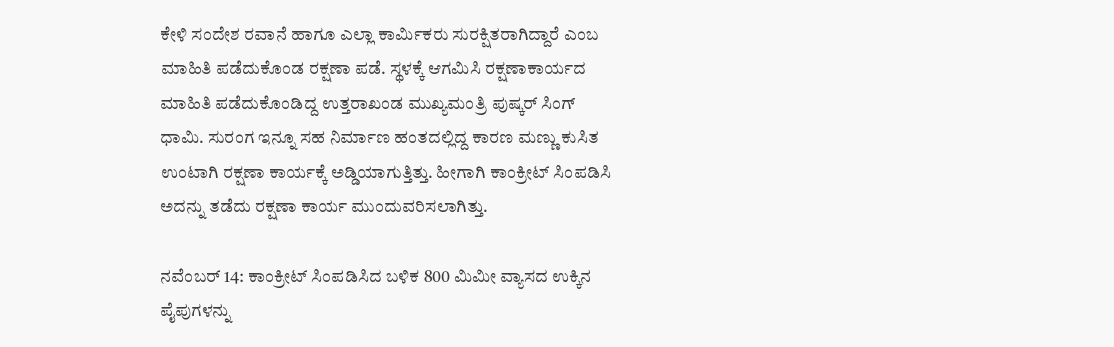ಕೇಳಿ ಸಂದೇಶ ರವಾನೆ ಹಾಗೂ ಎಲ್ಲಾ ಕಾರ್ಮಿಕರು ಸುರಕ್ಷಿತರಾಗಿದ್ದಾರೆ ಎಂಬ ಮಾಹಿತಿ ಪಡೆದುಕೊಂಡ ರಕ್ಷಣಾ ಪಡೆ. ಸ್ಥಳಕ್ಕೆ ಆಗಮಿಸಿ ರಕ್ಷಣಾಕಾರ್ಯದ ಮಾಹಿತಿ ಪಡೆದುಕೊಂಡಿದ್ದ ಉತ್ತರಾಖಂಡ ಮುಖ್ಯಮಂತ್ರಿ ಪುಷ್ಕರ್‌ ಸಿಂಗ್‌ ಧಾಮಿ. ಸುರಂಗ ಇನ್ನೂ ಸಹ ನಿರ್ಮಾಣ ಹಂತದಲ್ಲಿದ್ದ ಕಾರಣ ಮಣ್ಣು ಕುಸಿತ ಉಂಟಾಗಿ ರಕ್ಷಣಾ ಕಾರ್ಯಕ್ಕೆ ಅಡ್ಡಿಯಾಗುತ್ತಿತ್ತು. ಹೀಗಾಗಿ ಕಾಂಕ್ರೀಟ್‌ ಸಿಂಪಡಿಸಿ ಅದನ್ನು ತಡೆದು ರಕ್ಷಣಾ ಕಾರ್ಯ ಮುಂದುವರಿಸಲಾಗಿತ್ತು.

ನವೆಂಬರ್‌ 14: ಕಾಂಕ್ರೀಟ್‌ ಸಿಂಪಡಿಸಿದ ಬಳಿಕ 800 ಮಿಮೀ ವ್ಯಾಸದ ಉಕ್ಕಿನ ಪೈಪುಗಳನ್ನು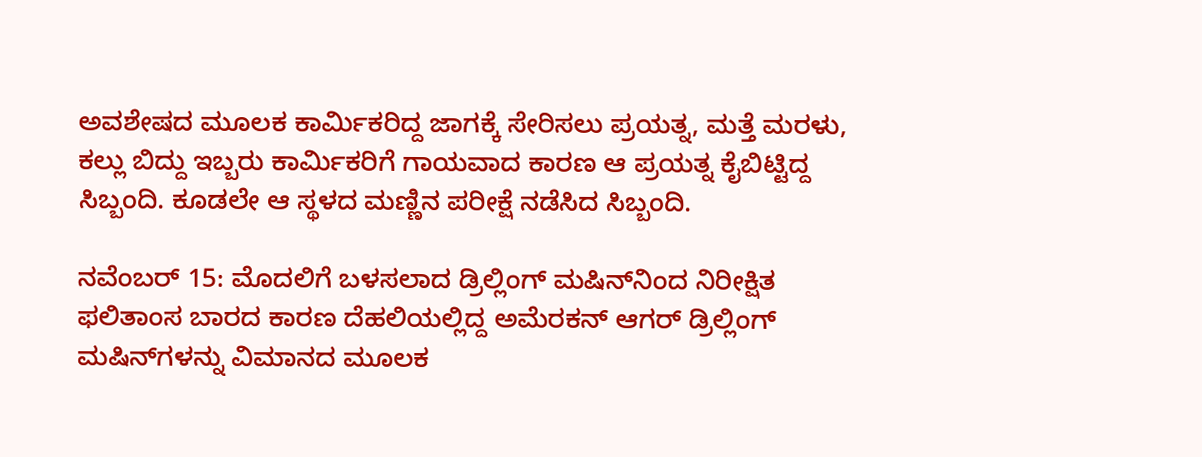ಅವಶೇಷದ ಮೂಲಕ ಕಾರ್ಮಿಕರಿದ್ದ ಜಾಗಕ್ಕೆ ಸೇರಿಸಲು ಪ್ರಯತ್ನ, ಮತ್ತೆ ಮರಳು, ಕಲ್ಲು ಬಿದ್ದು ಇಬ್ಬರು ಕಾರ್ಮಿಕರಿಗೆ ಗಾಯವಾದ ಕಾರಣ ಆ ಪ್ರಯತ್ನ ಕೈಬಿಟ್ಟಿದ್ದ ಸಿಬ್ಬಂದಿ. ಕೂಡಲೇ ಆ ಸ್ಥಳದ ಮಣ್ಣಿನ ಪರೀಕ್ಷೆ ನಡೆಸಿದ ಸಿಬ್ಬಂದಿ.

ನವೆಂಬರ್‌ 15: ಮೊದಲಿಗೆ ಬಳಸಲಾದ ಡ್ರಿಲ್ಲಿಂಗ್‌ ಮಷಿನ್‌ನಿಂದ ನಿರೀಕ್ಷಿತ ಫಲಿತಾಂಸ ಬಾರದ ಕಾರಣ ದೆಹಲಿಯಲ್ಲಿದ್ದ ಅಮೆರಕನ್‌ ಆಗರ್‌ ಡ್ರಿಲ್ಲಿಂಗ್‌ ಮಷಿನ್‌ಗಳನ್ನು ವಿಮಾನದ ಮೂಲಕ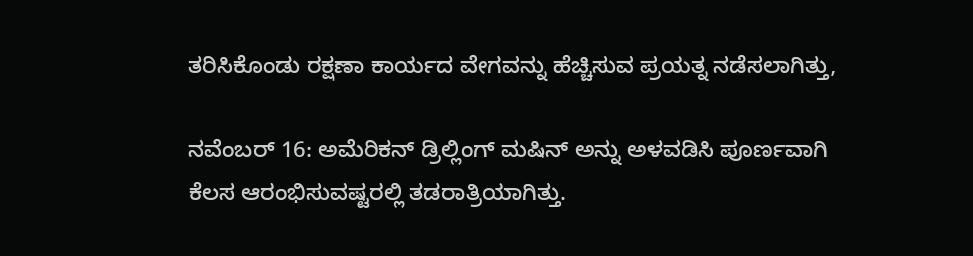ತರಿಸಿಕೊಂಡು ರಕ್ಷಣಾ ಕಾರ್ಯದ ವೇಗವನ್ನು ಹೆಚ್ಚಿಸುವ ಪ್ರಯತ್ನ ನಡೆಸಲಾಗಿತ್ತು,

ನವೆಂಬರ್‌ 16: ಅಮೆರಿಕನ್‌ ಡ್ರಿಲ್ಲಿಂಗ್‌ ಮಷಿನ್‌ ಅನ್ನು ಅಳವಡಿಸಿ ಪೂರ್ಣವಾಗಿ ಕೆಲಸ ಆರಂಭಿಸುವಷ್ಟರಲ್ಲಿ ತಡರಾತ್ರಿಯಾಗಿತ್ತು.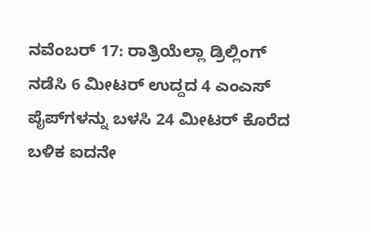ನವೆಂಬರ್‌ 17: ರಾತ್ರಿಯೆಲ್ಲಾ ಡ್ರಿಲ್ಲಿಂಗ್‌ ನಡೆಸಿ 6 ಮೀಟರ್‌ ಉದ್ದದ 4 ಎಂಎಸ್‌ ಪೈಪ್‌ಗಳನ್ನು ಬಳಸಿ 24 ಮೀಟರ್‌ ಕೊರೆದ ಬಳಿಕ ಐದನೇ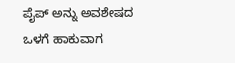ಪೈಪ್‌ ಅನ್ನು ಅವಶೇಷದ ಒಳಗೆ ಹಾಕುವಾಗ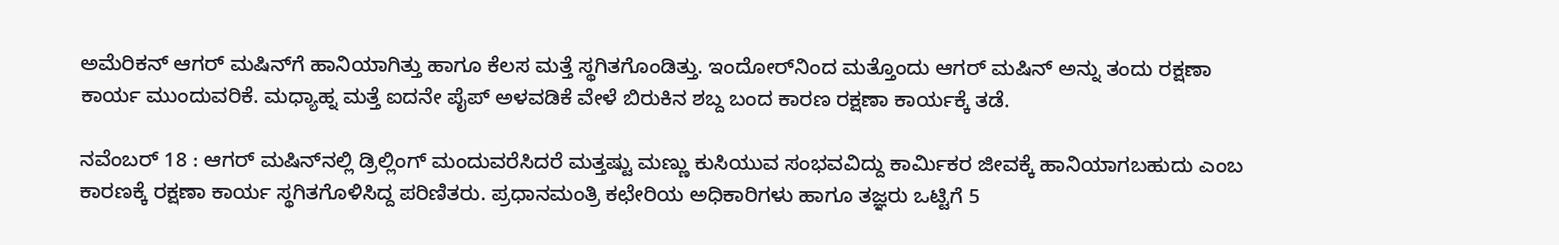ಅಮೆರಿಕನ್‌ ಆಗರ್‌ ಮಷಿನ್‌ಗೆ ಹಾನಿಯಾಗಿತ್ತು ಹಾಗೂ ಕೆಲಸ ಮತ್ತೆ ಸ್ಥಗಿತಗೊಂಡಿತ್ತು. ಇಂದೋರ್‌ನಿಂದ ಮತ್ತೊಂದು ಆಗರ್‌ ಮಷಿನ್‌ ಅನ್ನು ತಂದು ರಕ್ಷಣಾ ಕಾರ್ಯ ಮುಂದುವರಿಕೆ. ಮಧ್ಯಾಹ್ನ ಮತ್ತೆ ಐದನೇ ಪೈಪ್‌ ಅಳವಡಿಕೆ ವೇಳೆ ಬಿರುಕಿನ ಶಬ್ದ ಬಂದ ಕಾರಣ ರಕ್ಷಣಾ ಕಾರ್ಯಕ್ಕೆ ತಡೆ.

ನವೆಂಬರ್‌ 18 : ಆಗರ್‌ ಮಷಿನ್‌ನಲ್ಲಿ ಡ್ರಿಲ್ಲಿಂಗ್‌ ಮಂದುವರೆಸಿದರೆ ಮತ್ತಷ್ಟು ಮಣ್ಣು ಕುಸಿಯುವ ಸಂಭವವಿದ್ದು ಕಾರ್ಮಿಕರ ಜೀವಕ್ಕೆ ಹಾನಿಯಾಗಬಹುದು ಎಂಬ ಕಾರಣಕ್ಕೆ ರಕ್ಷಣಾ ಕಾರ್ಯ ಸ್ಥಗಿತಗೊಳಿಸಿದ್ದ ಪರಿಣಿತರು. ಪ್ರಧಾನಮಂತ್ರಿ ಕಛೇರಿಯ ಅಧಿಕಾರಿಗಳು ಹಾಗೂ ತಜ್ಞರು ಒಟ್ಟಿಗೆ 5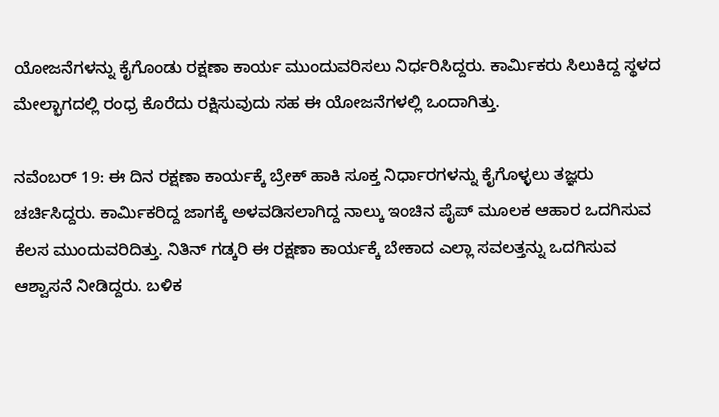ಯೋಜನೆಗಳನ್ನು ಕೈಗೊಂಡು ರಕ್ಷಣಾ ಕಾರ್ಯ ಮುಂದುವರಿಸಲು ನಿರ್ಧರಿಸಿದ್ದರು. ಕಾರ್ಮಿಕರು ಸಿಲುಕಿದ್ದ ಸ್ಥಳದ ಮೇಲ್ಭಾಗದಲ್ಲಿ ರಂಧ್ರ ಕೊರೆದು ರಕ್ಷಿಸುವುದು ಸಹ ಈ ಯೋಜನೆಗಳಲ್ಲಿ ಒಂದಾಗಿತ್ತು.

ನವೆಂಬರ್‌ 19: ಈ ದಿನ ರಕ್ಷಣಾ ಕಾರ್ಯಕ್ಕೆ ಬ್ರೇಕ್‌ ಹಾಕಿ ಸೂಕ್ತ ನಿರ್ಧಾರಗಳನ್ನು ಕೈಗೊಳ್ಳಲು ತಜ್ಞರು ಚರ್ಚಿಸಿದ್ದರು. ಕಾರ್ಮಿಕರಿದ್ದ ಜಾಗಕ್ಕೆ ಅಳವಡಿಸಲಾಗಿದ್ದ ನಾಲ್ಕು ಇಂಚಿನ ಪೈಪ್‌ ಮೂಲಕ ಆಹಾರ ಒದಗಿಸುವ ಕೆಲಸ ಮುಂದುವರಿದಿತ್ತು. ನಿತಿನ್‌ ಗಡ್ಕರಿ ಈ ರಕ್ಷಣಾ ಕಾರ್ಯಕ್ಕೆ ಬೇಕಾದ ಎಲ್ಲಾ ಸವಲತ್ತನ್ನು ಒದಗಿಸುವ ಆಶ್ವಾಸನೆ ನೀಡಿದ್ದರು. ಬಳಿಕ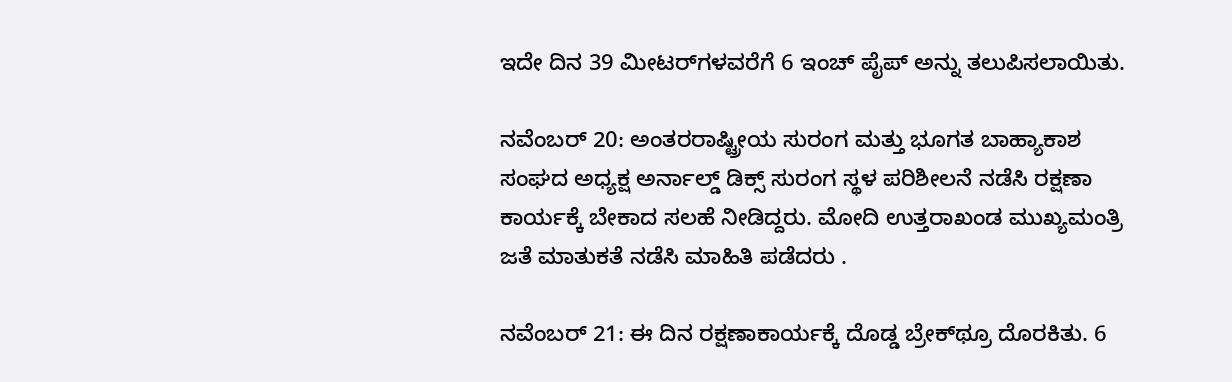ಇದೇ ದಿನ 39 ಮೀಟರ್‌ಗಳವರೆಗೆ 6 ಇಂಚ್ ಪೈಪ್‌ ಅನ್ನು ತಲುಪಿಸಲಾಯಿತು.

ನವೆಂಬರ್‌ 20: ಅಂತರರಾಷ್ಟ್ರೀಯ ಸುರಂಗ ಮತ್ತು ಭೂಗತ ಬಾಹ್ಯಾಕಾಶ ಸಂಘದ ಅಧ್ಯಕ್ಷ ಅರ್ನಾಲ್ಡ್ ಡಿಕ್ಸ್ ಸುರಂಗ ಸ್ಥಳ ಪರಿಶೀಲನೆ ನಡೆಸಿ ರಕ್ಷಣಾ ಕಾರ್ಯಕ್ಕೆ ಬೇಕಾದ ಸಲಹೆ ನೀಡಿದ್ದರು. ಮೋದಿ ಉತ್ತರಾಖಂಡ ಮುಖ್ಯಮಂತ್ರಿ ಜತೆ ಮಾತುಕತೆ ನಡೆಸಿ ಮಾಹಿತಿ ಪಡೆದರು .

ನವೆಂಬರ್‌ 21: ಈ ದಿನ ರಕ್ಷಣಾಕಾರ್ಯಕ್ಕೆ ದೊಡ್ಡ ಬ್ರೇಕ್‌ಥ್ರೂ ದೊರಕಿತು. 6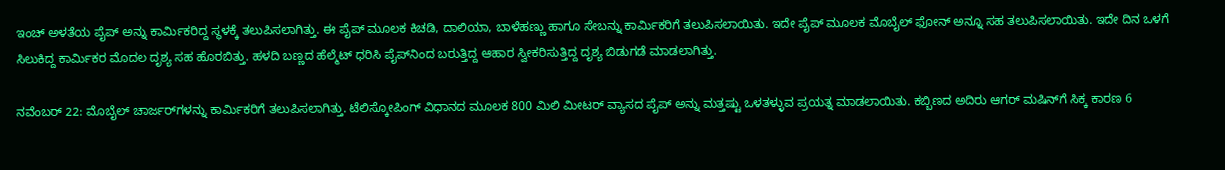ಇಂಚ್‌ ಅಳತೆಯ ಪೈಪ್‌ ಅನ್ನು ಕಾರ್ಮಿಕರಿದ್ದ ಸ್ಥಳಕ್ಕೆ ತಲುಪಿಸಲಾಗಿತ್ತು. ಈ ಪೈಪ್‌ ಮೂಲಕ ಕಿಚಡಿ, ದಾಲಿಯಾ, ಬಾಳೆಹಣ್ಣು ಹಾಗೂ ಸೇಬನ್ನು ಕಾರ್ಮಿಕರಿಗೆ ತಲುಪಿಸಲಾಯಿತು. ಇದೇ ಪೈಪ್‌ ಮೂಲಕ ಮೊಬೈಲ್‌ ಫೋನ್‌ ಅನ್ನೂ ಸಹ ತಲುಪಿಸಲಾಯಿತು. ಇದೇ ದಿನ ಒಳಗೆ ಸಿಲುಕಿದ್ದ ಕಾರ್ಮಿಕರ ಮೊದಲ ದೃಶ್ಯ ಸಹ ಹೊರಬಿತ್ತು. ಹಳದಿ ಬಣ್ಣದ ಹೆಲ್ಮೆಟ್‌ ಧರಿಸಿ ಪೈಪ್‌ನಿಂದ ಬರುತ್ತಿದ್ದ ಆಹಾರ ಸ್ವೀಕರಿಸುತ್ತಿದ್ದ ದೃಶ್ಯ ಬಿಡುಗಡೆ ಮಾಡಲಾಗಿತ್ತು.

ನವೆಂಬರ್‌ 22: ಮೊಬೈಲ್‌ ಚಾರ್ಜರ್‌ಗಳನ್ನು ಕಾರ್ಮಿಕರಿಗೆ ತಲುಪಿಸಲಾಗಿತ್ತು. ಟೆಲಿಸ್ಕೋಪಿಂಗ್‌ ವಿಧಾನದ ಮೂಲಕ 800 ಮಿಲಿ ಮೀಟರ್‌ ವ್ಯಾಸದ ಪೈಪ್‌ ಅನ್ನು ಮತ್ತಷ್ಟು ಒಳತಳ್ಳುವ ಪ್ರಯತ್ನ ಮಾಡಲಾಯಿತು. ಕಬ್ಬಿಣದ ಅದಿರು ಆಗರ್‌ ಮಷಿನ್‌ಗೆ ಸಿಕ್ಕ ಕಾರಣ 6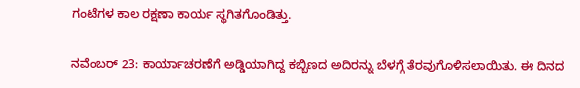ಗಂಟೆಗಳ ಕಾಲ ರಕ್ಷಣಾ ಕಾರ್ಯ ಸ್ಥಗಿತಗೊಂಡಿತ್ತು.

ನವೆಂಬರ್‌ 23: ಕಾರ್ಯಾಚರಣೆಗೆ ಅಡ್ಡಿಯಾಗಿದ್ದ ಕಬ್ಬಿಣದ ಅದಿರನ್ನು ಬೆಳಗ್ಗೆ ತೆರವುಗೊಳಿಸಲಾಯಿತು. ಈ ದಿನದ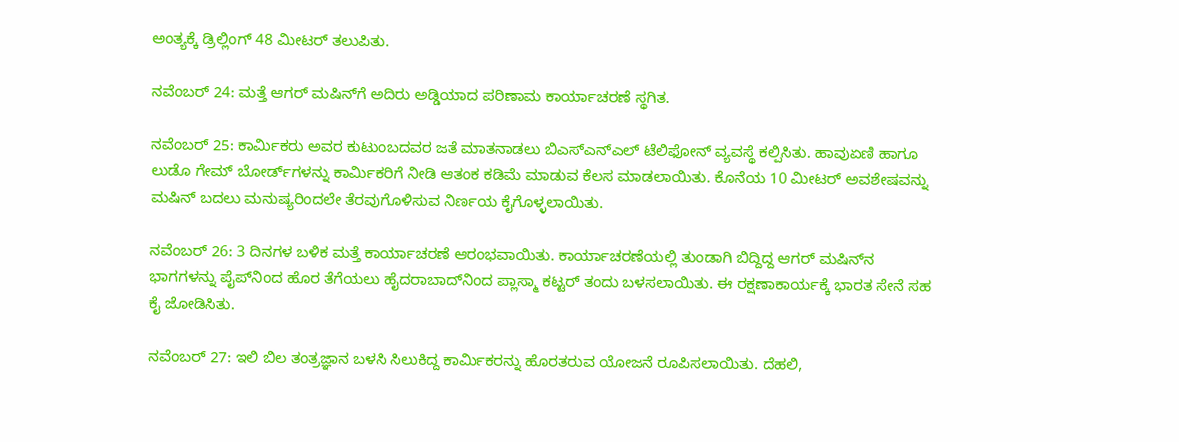ಅಂತ್ಯಕ್ಕೆ ಡ್ರಿಲ್ಲಿಂಗ್ 48 ಮೀಟರ್‌ ತಲುಪಿತು.

ನವೆಂಬರ್‌ 24: ಮತ್ತೆ ಆಗರ್‌ ಮಷಿನ್‌ಗೆ ಅದಿರು ಅಡ್ಡಿಯಾದ ಪರಿಣಾಮ ಕಾರ್ಯಾಚರಣೆ ಸ್ಥಗಿತ.

ನವೆಂಬರ್‌ 25: ಕಾರ್ಮಿಕರು ಅವರ ಕುಟುಂಬದವರ ಜತೆ ಮಾತನಾಡಲು ಬಿಎಸ್‌ಎನ್‌ಎಲ್‌ ಟೆಲಿಫೋನ್‌ ವ್ಯವಸ್ಥೆ ಕಲ್ಪಿಸಿತು. ಹಾವುಏಣಿ ಹಾಗೂ ಲುಡೊ ಗೇಮ್‌ ಬೋರ್ಡ್‌ಗಳನ್ನು ಕಾರ್ಮಿಕರಿಗೆ ನೀಡಿ ಆತಂಕ ಕಡಿಮೆ ಮಾಡುವ ಕೆಲಸ ಮಾಡಲಾಯಿತು. ಕೊನೆಯ 10 ಮೀಟರ್‌ ಅವಶೇಷವನ್ನು ಮಷಿನ್‌ ಬದಲು ಮನುಷ್ಯರಿಂದಲೇ ತೆರವುಗೊಳಿಸುವ ನಿರ್ಣಯ ಕೈಗೊಳ್ಳಲಾಯಿತು.

ನವೆಂಬರ್‌ 26: 3 ದಿನಗಳ ಬಳಿಕ ಮತ್ತೆ ಕಾರ್ಯಾಚರಣೆ ಆರಂಭವಾಯಿತು. ಕಾರ್ಯಾಚರಣೆಯಲ್ಲಿ ತುಂಡಾಗಿ ಬಿದ್ದಿದ್ದ ಆಗರ್‌ ಮಷಿನ್‌ನ ಭಾಗಗಳನ್ನು ಪೈಪ್‌ನಿಂದ ಹೊರ ತೆಗೆಯಲು ಹೈದರಾಬಾದ್‌ನಿಂದ ಪ್ಲಾಸ್ಮಾ ಕಟ್ಟರ್‌ ತಂದು ಬಳಸಲಾಯಿತು. ಈ ರಕ್ಷಣಾಕಾರ್ಯಕ್ಕೆ ಭಾರತ ಸೇನೆ ಸಹ ಕೈ ಜೋಡಿಸಿತು.

ನವೆಂಬರ್‌ 27: ಇಲಿ ಬಿಲ ತಂತ್ರಜ್ಞಾನ ಬಳಸಿ ಸಿಲುಕಿದ್ದ ಕಾರ್ಮಿಕರನ್ನು ಹೊರತರುವ ಯೋಜನೆ ರೂಪಿಸಲಾಯಿತು. ದೆಹಲಿ,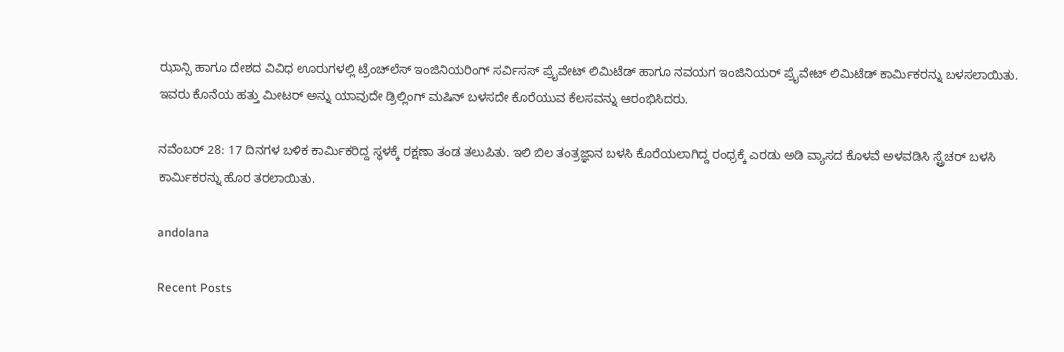ಝಾನ್ಸಿ ಹಾಗೂ ದೇಶದ ವಿವಿಧ ಊರುಗಳಲ್ಲಿ ಟ್ರೆಂಚ್‌ಲೆಸ್‌ ಇಂಜಿನಿಯರಿಂಗ್‌ ಸರ್ವಿಸಸ್ ಪ್ರೈವೇಟ್‌ ಲಿಮಿಟೆಡ್‌ ಹಾಗೂ ನವಯಗ ಇಂಜಿನಿಯರ್‌ ಪ್ರೈವೇಟ್‌ ಲಿಮಿಟೆಡ್‌ ಕಾರ್ಮಿಕರನ್ನು ಬಳಸಲಾಯಿತು. ಇವರು ಕೊನೆಯ ಹತ್ತು ಮೀಟರ್‌ ಅನ್ನು ಯಾವುದೇ ಡ್ರಿಲ್ಲಿಂಗ್‌ ಮಷಿನ್‌ ಬಳಸದೇ ಕೊರೆಯುವ ಕೆಲಸವನ್ನು ಆರಂಭಿಸಿದರು.

ನವೆಂಬರ್‌ 28: 17 ದಿನಗಳ ಬಳಿಕ ಕಾರ್ಮಿಕರಿದ್ದ ಸ್ಥಳಕ್ಕೆ ರಕ್ಷಣಾ ತಂಡ ತಲುಪಿತು. ಇಲಿ ಬಿಲ ತಂತ್ರಜ್ಞಾನ ಬಳಸಿ ಕೊರೆಯಲಾಗಿದ್ದ ರಂಧ್ರಕ್ಕೆ ಎರಡು ಅಡಿ ವ್ಯಾಸದ ಕೊಳವೆ ಅಳವಡಿಸಿ ಸ್ಟ್ರೆಚರ್‌ ಬಳಸಿ ಕಾರ್ಮಿಕರನ್ನು ಹೊರ ತರಲಾಯಿತು.

andolana

Recent Posts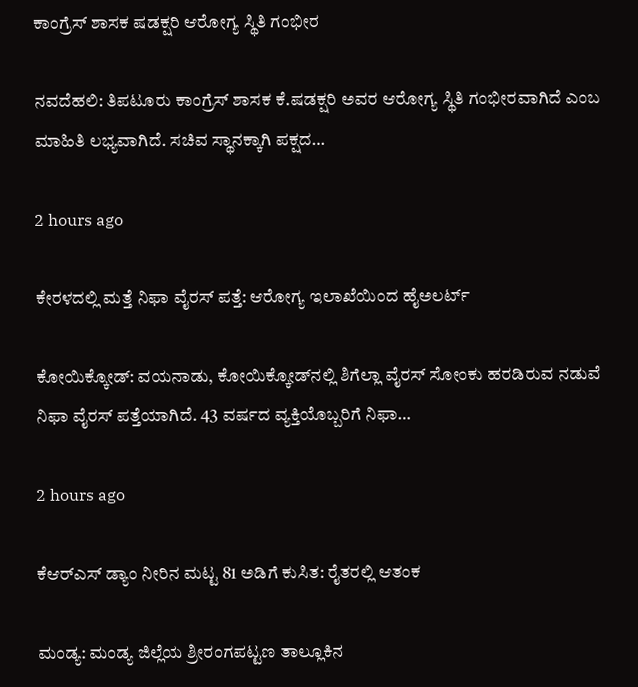ಕಾಂಗ್ರೆಸ್‌ ಶಾಸಕ ಷಡಕ್ಷರಿ ಆರೋಗ್ಯ ಸ್ಥಿತಿ ಗಂಭೀರ

ನವದೆಹಲಿ: ತಿಪಟೂರು ಕಾಂಗ್ರೆಸ್‌ ಶಾಸಕ ಕೆ.ಷಡಕ್ಷರಿ ಅವರ ಆರೋಗ್ಯ ಸ್ಥಿತಿ ಗಂಭೀರವಾಗಿದೆ ಎಂಬ ಮಾಹಿತಿ ಲಭ್ಯವಾಗಿದೆ. ಸಚಿವ ಸ್ಥಾನಕ್ಕಾಗಿ ಪಕ್ಷದ…

2 hours ago

ಕೇರಳದಲ್ಲಿ ಮತ್ತೆ ನಿಫಾ ವೈರಸ್‌ ಪತ್ತೆ: ಆರೋಗ್ಯ ಇಲಾಖೆಯಿಂದ ಹೈಅಲರ್ಟ್‌

ಕೋಯಿಕ್ಕೋಡ್: ವಯನಾಡು, ಕೋಯಿಕ್ಕೋಡ್‌ನಲ್ಲಿ ಶಿಗೆಲ್ಲಾ ವೈರಸ್‌ ಸೋಂಕು ಹರಡಿರುವ ನಡುವೆ ನಿಫಾ ವೈರಸ್‌ ಪತ್ತೆಯಾಗಿದೆ. 43 ವರ್ಷದ ವ್ಯಕ್ತಿಯೊಬ್ಬರಿಗೆ ನಿಫಾ…

2 hours ago

ಕೆಆರ್‌ಎಸ್‌ ಡ್ಯಾಂ ನೀರಿನ ಮಟ್ಟ 81 ಅಡಿಗೆ ಕುಸಿತ: ರೈತರಲ್ಲಿ ಆತಂಕ

ಮಂಡ್ಯ: ಮಂಡ್ಯ ಜಿಲ್ಲೆಯ ಶ್ರೀರಂಗಪಟ್ಟಣ ತಾಲ್ಲೂಕಿನ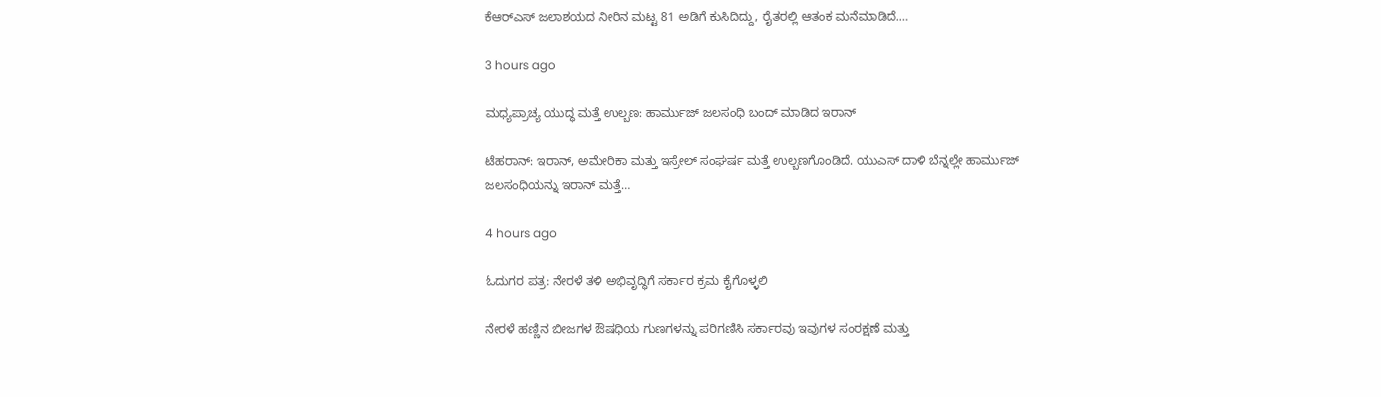ಕೆಆರ್‌ಎಸ್‌ ಜಲಾಶಯದ ನೀರಿನ ಮಟ್ಟ 81 ಅಡಿಗೆ ಕುಸಿದಿದ್ದು, ರೈತರಲ್ಲಿ ಆತಂಕ ಮನೆಮಾಡಿದೆ.…

3 hours ago

ಮಧ್ಯಪ್ರಾಚ್ಯ ಯುದ್ಧ ಮತ್ತೆ ಉಲ್ಬಣ: ಹಾರ್ಮುಜ್‌ ಜಲಸಂಧಿ ಬಂದ್‌ ಮಾಡಿದ ಇರಾನ್‌

ಟೆಹರಾನ್: ಇರಾನ್‌, ಅಮೇರಿಕಾ ಮತ್ತು ಇಸ್ರೇಲ್‌ ಸಂಘರ್ಷ ಮತ್ತೆ ಉಲ್ಬಣಗೊಂಡಿದೆ. ಯುಎಸ್‌ ದಾಳಿ ಬೆನ್ನಲ್ಲೇ ಹಾರ್ಮುಜ್‌ ಜಲಸಂಧಿಯನ್ನು ಇರಾನ್‌ ಮತ್ತೆ…

4 hours ago

ಓದುಗರ ಪತ್ರ: ನೇರಳೆ ತಳಿ ಅಭಿವೃದ್ಧಿಗೆ ಸರ್ಕಾರ ಕ್ರಮ ಕೈಗೊಳ್ಳಲಿ

ನೇರಳೆ ಹಣ್ಣಿನ ಬೀಜಗಳ ಔಷಧಿಯ ಗುಣಗಳನ್ನು ಪರಿಗಣಿಸಿ ಸರ್ಕಾರವು ಇವುಗಳ ಸಂರಕ್ಷಣೆ ಮತ್ತು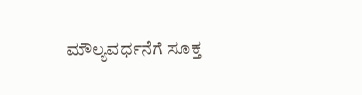ಮೌಲ್ಯವರ್ಧನೆಗೆ ಸೂಕ್ತ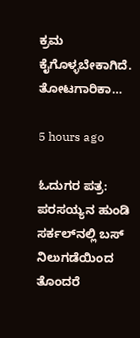ಕ್ರಮ ಕೈಗೊಳ್ಳಬೇಕಾಗಿದೆ. ತೋಟಗಾರಿಕಾ…

5 hours ago

ಓದುಗರ ಪತ್ರ: ಪರಸಯ್ಯನ ಹುಂಡಿ ಸರ್ಕಲ್‌ನಲ್ಲಿ ಬಸ್ ನಿಲುಗಡೆಯಿಂದ ತೊಂದರೆ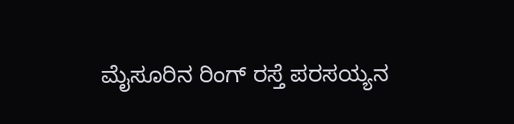ಮೈಸೂರಿನ ರಿಂಗ್ ರಸ್ತೆ ಪರಸಯ್ಯನ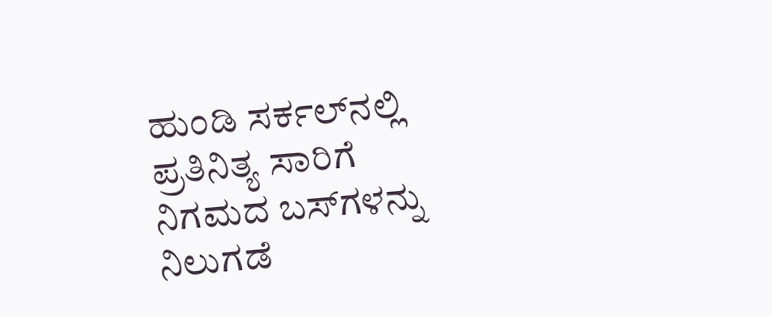ಹುಂಡಿ ಸರ್ಕಲ್‌ನಲ್ಲಿ ಪ್ರತಿನಿತ್ಯ ಸಾರಿಗೆ ನಿಗಮದ ಬಸ್‌ಗಳನ್ನು ನಿಲುಗಡೆ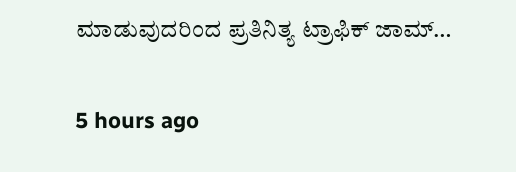ಮಾಡುವುದರಿಂದ ಪ್ರತಿನಿತ್ಯ ಟ್ರಾಫಿಕ್ ಜಾಮ್…

5 hours ago